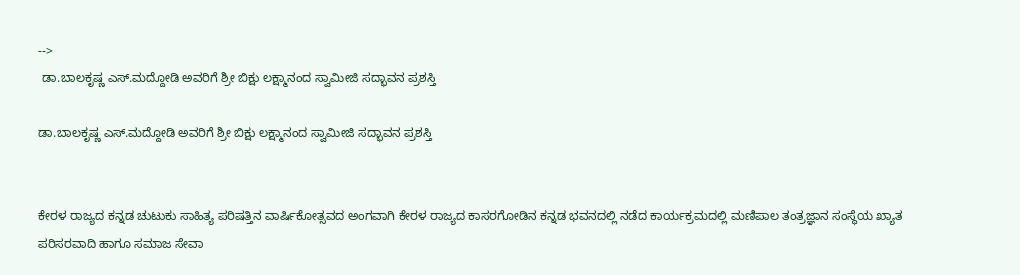-->
 ಡಾ.ಬಾಲಕೃಷ್ಣ ಎಸ್.ಮದ್ದೋಡಿ ಅವರಿಗೆ ಶ್ರೀ ಬಿಕ್ಷು ಲಕ್ಷ್ಮಾನಂದ ಸ್ವಾಮೀಜಿ ಸದ್ಭಾವನ ಪ್ರಶಸ್ತಿ

ಡಾ.ಬಾಲಕೃಷ್ಣ ಎಸ್.ಮದ್ದೋಡಿ ಅವರಿಗೆ ಶ್ರೀ ಬಿಕ್ಷು ಲಕ್ಷ್ಮಾನಂದ ಸ್ವಾಮೀಜಿ ಸದ್ಭಾವನ ಪ್ರಶಸ್ತಿ


ಕೇರಳ ರಾಜ್ಯದ ಕನ್ನಡ ಚುಟುಕು ಸಾಹಿತ್ಯ ಪರಿಷತ್ತಿನ ವಾರ್ಷಿಕೋತ್ಸವದ ಅಂಗವಾಗಿ ಕೇರಳ ರಾಜ್ಯದ ಕಾಸರಗೋಡಿನ ಕನ್ನಡ ಭವನದಲ್ಲಿ ನಡೆದ ಕಾರ್ಯಕ್ರಮದಲ್ಲಿ ಮಣಿಪಾಲ ತಂತ್ರಜ್ಞಾನ ಸಂಸ್ಥೆಯ ಖ್ಯಾತ ಪರಿಸರವಾದಿ ಹಾಗೂ ಸಮಾಜ ಸೇವಾ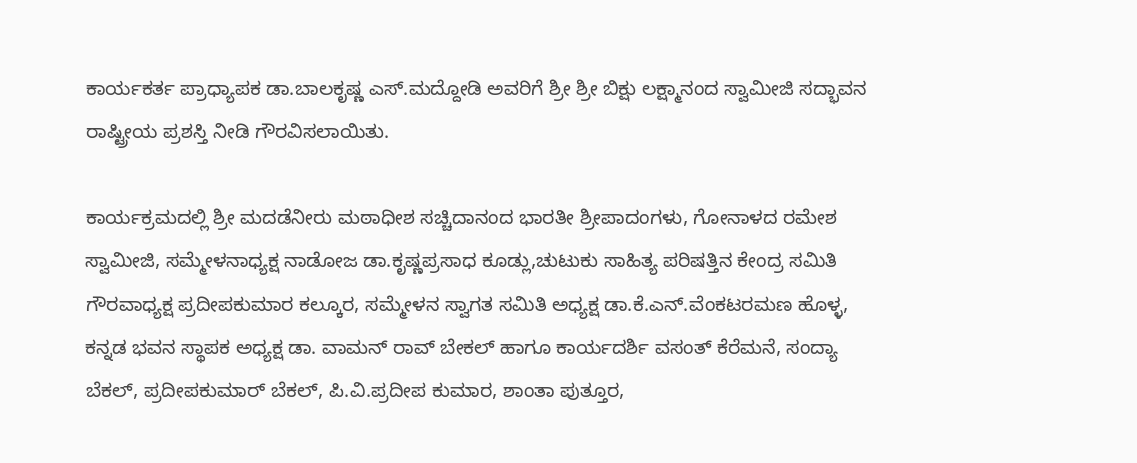ಕಾರ್ಯಕರ್ತ ಪ್ರಾಧ್ಯಾಪಕ ಡಾ.ಬಾಲಕೃಷ್ಣ ಎಸ್.ಮದ್ದೋಡಿ ಅವರಿಗೆ ಶ್ರೀ ಶ್ರೀ ಬಿಕ್ಷು ಲಕ್ಷ್ಮಾನಂದ ಸ್ವಾಮೀಜಿ ಸದ್ಭಾವನ ರಾಷ್ಟ್ರೀಯ ಪ್ರಶಸ್ತಿ ನೀಡಿ ಗೌರವಿಸಲಾಯಿತು.

ಕಾರ್ಯಕ್ರಮದಲ್ಲಿ ಶ್ರೀ ಮದಡೆನೀರು ಮಠಾಧೀಶ ಸಚ್ಚಿದಾನಂದ ಭಾರತೀ ಶ್ರೀಪಾದಂಗಳು, ಗೋನಾಳದ ರಮೇಶ ಸ್ವಾಮೀಜಿ, ಸಮ್ಮೇಳನಾಧ್ಯಕ್ಷ ನಾಡೋಜ ಡಾ.ಕೃಷ್ಣಪ್ರಸಾಧ ಕೂಡ್ಲು,ಚುಟುಕು ಸಾಹಿತ್ಯ ಪರಿಷತ್ತಿನ ಕೇಂದ್ರ ಸಮಿತಿ ಗೌರವಾಧ್ಯಕ್ಷ ಪ್ರದೀಪಕುಮಾರ ಕಲ್ಕೂರ, ಸಮ್ಮೇಳನ ಸ್ವಾಗತ ಸಮಿತಿ ಅಧ್ಯಕ್ಷ ಡಾ.ಕೆ.ಎನ್.ವೆಂಕಟರಮಣ ಹೊಳ್ಳ, ಕನ್ನಡ ಭವನ ಸ್ಥಾಪಕ ಅಧ್ಯಕ್ಷ ಡಾ. ವಾಮನ್ ರಾವ್ ಬೇಕಲ್ ಹಾಗೂ ಕಾರ್ಯದರ್ಶಿ ವಸಂತ್ ಕೆರೆಮನೆ, ಸಂದ್ಯಾ ಬೆಕಲ್, ಪ್ರದೀಪಕುಮಾರ್ ಬೆಕಲ್, ಪಿ.ವಿ.ಪ್ರದೀಪ ಕುಮಾರ, ಶಾಂತಾ ಪುತ್ತೂರ,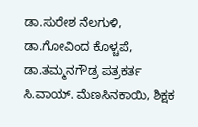ಡಾ.ಸುರೇಶ ನೆಲಗುಳಿ, ಡಾ.ಗೋವಿಂದ ಕೊಳ್ಚಪೆ, ಡಾ.ತಮ್ಮನಗೌಡ್ರ ಪತ್ರಕರ್ತ ಸಿ.ವಾಯ್. ಮೆಣಸಿನಕಾಯಿ, ಶಿಕ್ಷಕ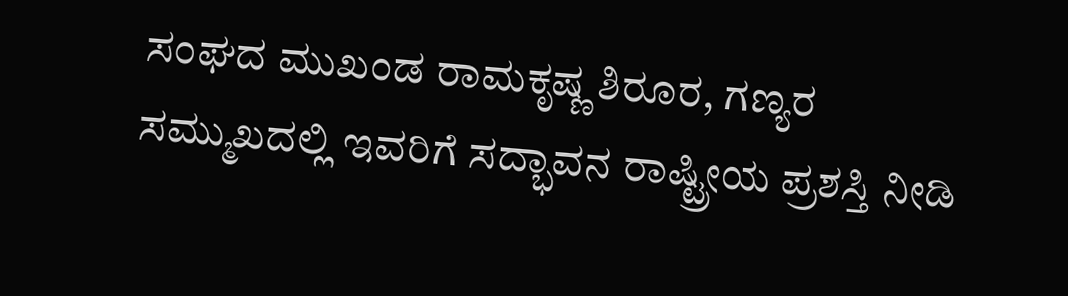ಸಂಘದ ಮುಖಂಡ ರಾಮಕೃಷ್ಣ ಶಿರೂರ, ಗಣ್ಯರ ಸಮ್ಮುಖದಲ್ಲಿ ಇವರಿಗೆ ಸದ್ಭಾವನ ರಾಷ್ಟ್ರೀಯ ಪ್ರಶಸ್ತಿ ನೀಡಿ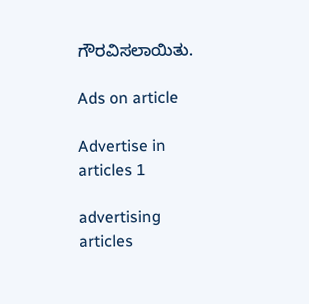ಗೌರವಿಸಲಾಯಿತು.

Ads on article

Advertise in articles 1

advertising articles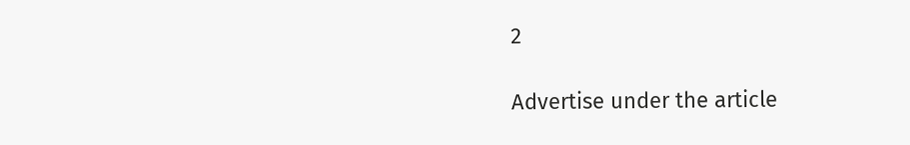2

Advertise under the article